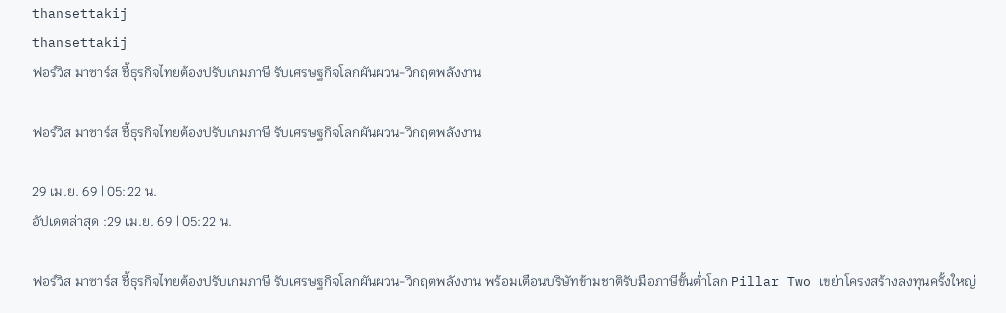thansettakij
thansettakij
ฟอร์วิส มาซาร์ส ชี้ธุรกิจไทยต้องปรับเกมภาษี รับเศรษฐกิจโลกผันผวน-วิกฤตพลังงาน

ฟอร์วิส มาซาร์ส ชี้ธุรกิจไทยต้องปรับเกมภาษี รับเศรษฐกิจโลกผันผวน-วิกฤตพลังงาน

29 เม.ย. 69 | 05:22 น.
อัปเดตล่าสุด :29 เม.ย. 69 | 05:22 น.

ฟอร์วิส มาซาร์ส ชี้ธุรกิจไทยต้องปรับเกมภาษี รับเศรษฐกิจโลกผันผวน-วิกฤตพลังงาน พร้อมเตือนบริษัทข้ามชาติรับมือภาษีขั้นต่ำโลก Pillar Two เขย่าโครงสร้างลงทุนครั้งใหญ่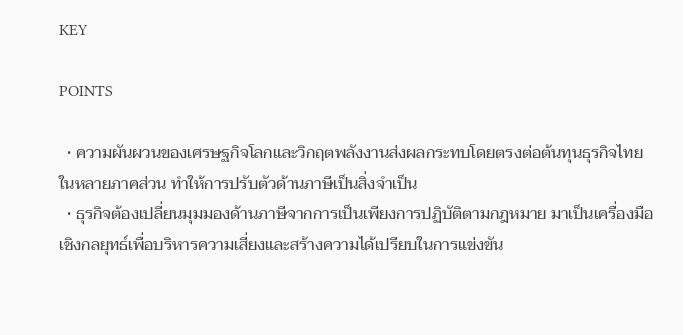KEY

POINTS

  • ความผันผวนของเศรษฐกิจโลกและวิกฤตพลังงานส่งผลกระทบโดยตรงต่อต้นทุนธุรกิจไทยในหลายภาคส่วน ทำให้การปรับตัวด้านภาษีเป็นสิ่งจำเป็น
  • ธุรกิจต้องเปลี่ยนมุมมองด้านภาษีจากการเป็นเพียงการปฏิบัติตามกฎหมาย มาเป็นเครื่องมือเชิงกลยุทธ์เพื่อบริหารความเสี่ยงและสร้างความได้เปรียบในการแข่งขัน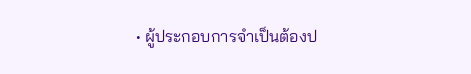• ผู้ประกอบการจำเป็นต้องป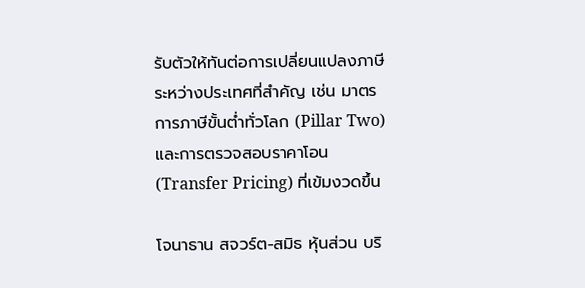รับตัวให้ทันต่อการเปลี่ยนแปลงภาษีระหว่างประเทศที่สำคัญ เช่น มาตรการภาษีขั้นต่ำทั่วโลก (Pillar Two) และการตรวจสอบราคาโอน (Transfer Pricing) ที่เข้มงวดขึ้น

โจนาธาน สจวร์ต-สมิธ หุ้นส่วน บริ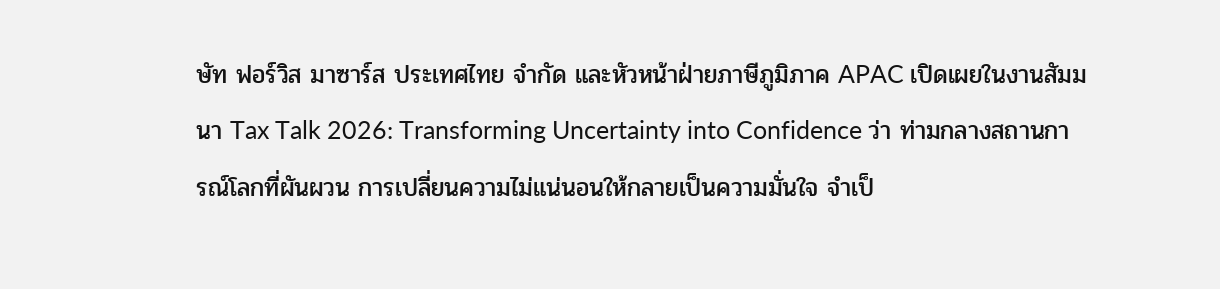ษัท ฟอร์วิส มาซาร์ส ประเทศไทย จำกัด และหัวหน้าฝ่ายภาษีภูมิภาค APAC เปิดเผยในงานสัมมนา Tax Talk 2026: Transforming Uncertainty into Confidence ว่า ท่ามกลางสถานการณ์โลกที่ผันผวน การเปลี่ยนความไม่แน่นอนให้กลายเป็นความมั่นใจ จำเป็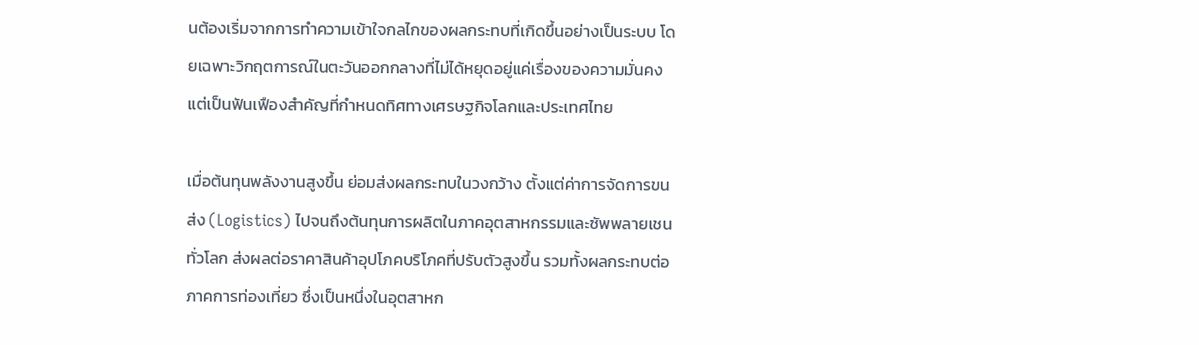นต้องเริ่มจากการทำความเข้าใจกลไกของผลกระทบที่เกิดขึ้นอย่างเป็นระบบ โดยเฉพาะวิกฤตการณ์ในตะวันออกกลางที่ไม่ได้หยุดอยู่แค่เรื่องของความมั่นคง แต่เป็นฟันเฟืองสำคัญที่กำหนดทิศทางเศรษฐกิจโลกและประเทศไทย

เมื่อต้นทุนพลังงานสูงขึ้น ย่อมส่งผลกระทบในวงกว้าง ตั้งแต่ค่าการจัดการขนส่ง (Logistics) ไปจนถึงต้นทุนการผลิตในภาคอุตสาหกรรมและซัพพลายเชนทั่วโลก ส่งผลต่อราคาสินค้าอุปโภคบริโภคที่ปรับตัวสูงขึ้น รวมทั้งผลกระทบต่อภาคการท่องเที่ยว ซึ่งเป็นหนึ่งในอุตสาหก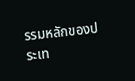รรมหลักของประเท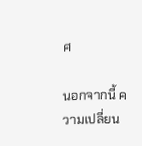ศ

นอกจากนี้ ความเปลี่ยน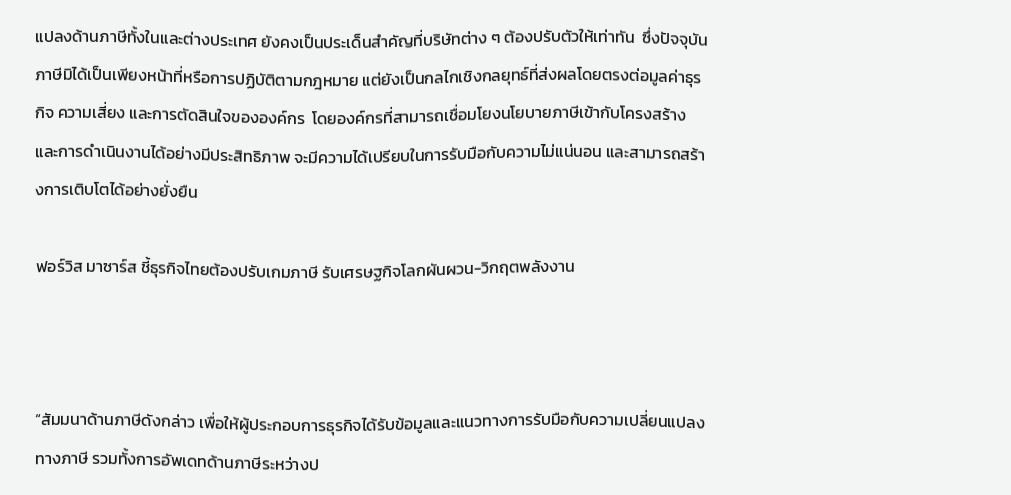แปลงด้านภาษีทั้งในและต่างประเทศ ยังคงเป็นประเด็นสำคัญที่บริษัทต่าง ๆ ต้องปรับตัวให้เท่าทัน  ซึ่งปัจจุบันภาษีมิได้เป็นเพียงหน้าที่หรือการปฏิบัติตามกฎหมาย แต่ยังเป็นกลไกเชิงกลยุทธ์ที่ส่งผลโดยตรงต่อมูลค่าธุรกิจ ความเสี่ยง และการตัดสินใจขององค์กร  โดยองค์กรที่สามารถเชื่อมโยงนโยบายภาษีเข้ากับโครงสร้างและการดำเนินงานได้อย่างมีประสิทธิภาพ จะมีความได้เปรียบในการรับมือกับความไม่แน่นอน และสามารถสร้างการเติบโตได้อย่างยั่งยืน

ฟอร์วิส มาซาร์ส ชี้ธุรกิจไทยต้องปรับเกมภาษี รับเศรษฐกิจโลกผันผวน-วิกฤตพลังงาน



“สัมมนาด้านภาษีดังกล่าว เพื่อให้ผู้ประกอบการธุรกิจได้รับข้อมูลและแนวทางการรับมือกับความเปลี่ยนแปลงทางภาษี รวมทั้งการอัพเดทด้านภาษีระหว่างป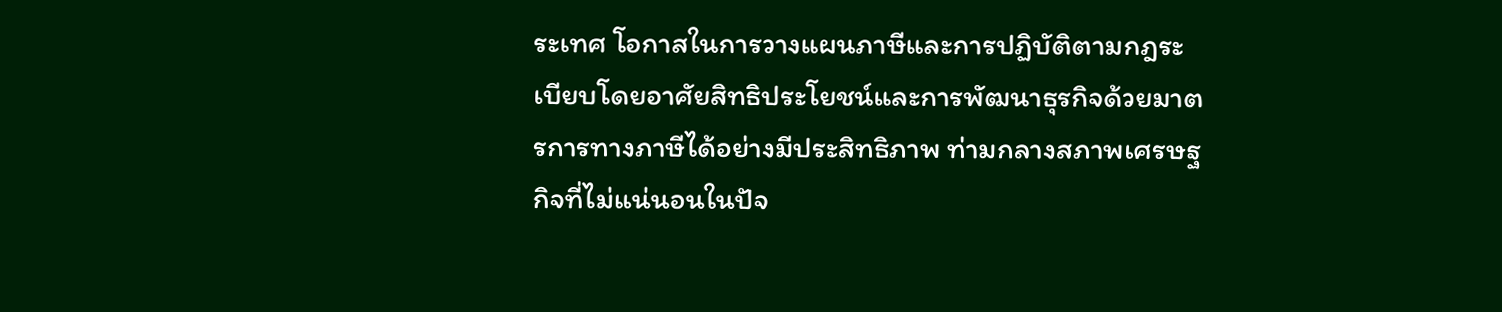ระเทศ โอกาสในการวางแผนภาษีและการปฏิบัติตามกฎระเบียบโดยอาศัยสิทธิประโยชน์และการพัฒนาธุรกิจด้วยมาตรการทางภาษีได้อย่างมีประสิทธิภาพ ท่ามกลางสภาพเศรษฐกิจที่ไม่แน่นอนในปัจ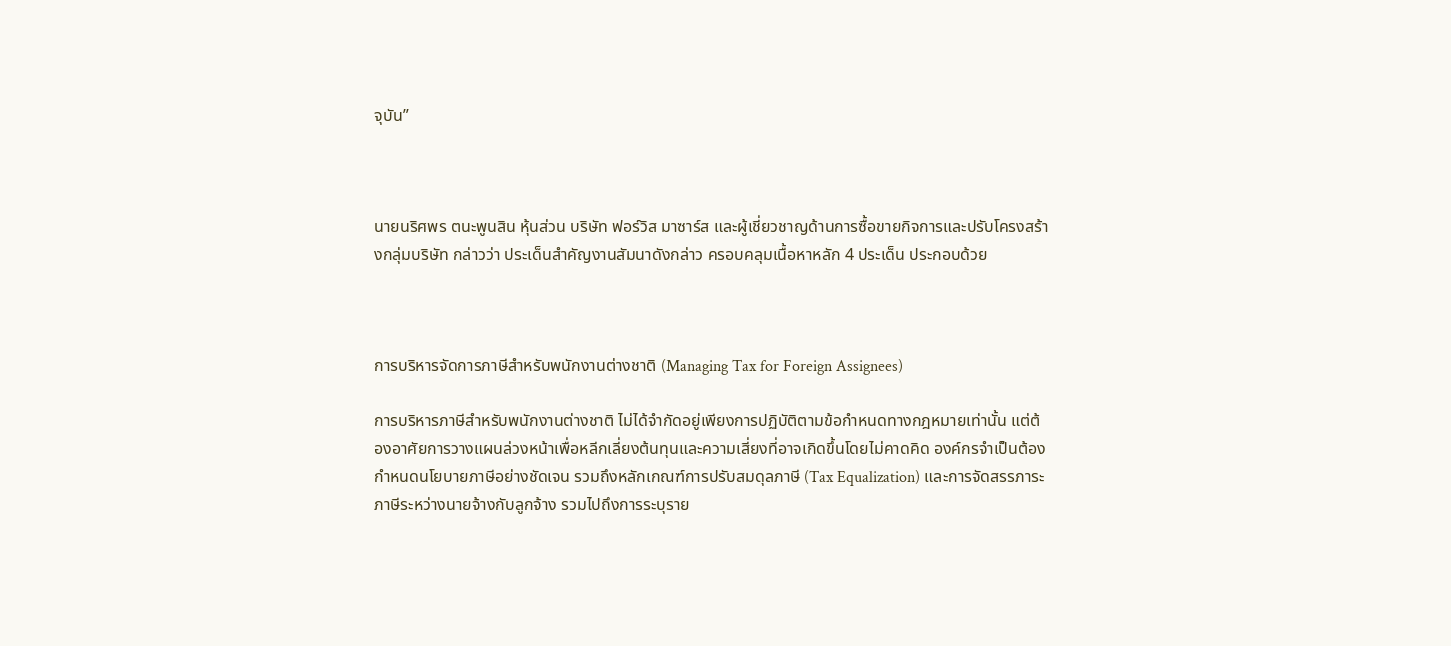จุบัน”



นายนริศพร ตนะพูนสิน หุ้นส่วน บริษัท ฟอร์วิส มาซาร์ส และผู้เชี่ยวชาญด้านการซื้อขายกิจการและปรับโครงสร้างกลุ่มบริษัท กล่าวว่า ประเด็นสำคัญงานสัมนาดังกล่าว ครอบคลุมเนื้อหาหลัก 4 ประเด็น ประกอบด้วย



การบริหารจัดการภาษีสำหรับพนักงานต่างชาติ (Managing Tax for Foreign Assignees)

การบริหารภาษีสำหรับพนักงานต่างชาติ ไม่ได้จำกัดอยู่เพียงการปฏิบัติตามข้อกำหนดทางกฎหมายเท่านั้น แต่ต้องอาศัยการวางแผนล่วงหน้าเพื่อหลีกเลี่ยงต้นทุนและความเสี่ยงที่อาจเกิดขึ้นโดยไม่คาดคิด องค์กรจำเป็นต้องกำหนดนโยบายภาษีอย่างชัดเจน รวมถึงหลักเกณฑ์การปรับสมดุลภาษี (Tax Equalization) และการจัดสรรภาระภาษีระหว่างนายจ้างกับลูกจ้าง รวมไปถึงการระบุราย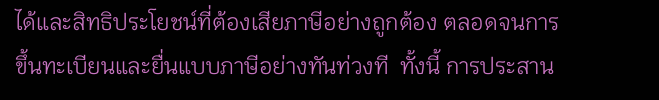ได้และสิทธิประโยชน์ที่ต้องเสียภาษีอย่างถูกต้อง ตลอดจนการขึ้นทะเบียนและยื่นแบบภาษีอย่างทันท่วงที  ทั้งนี้ การประสาน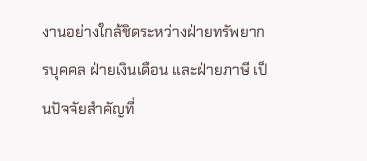งานอย่างใกล้ชิดระหว่างฝ่ายทรัพยากรบุคคล ฝ่ายเงินเดือน และฝ่ายภาษี เป็นปัจจัยสำคัญที่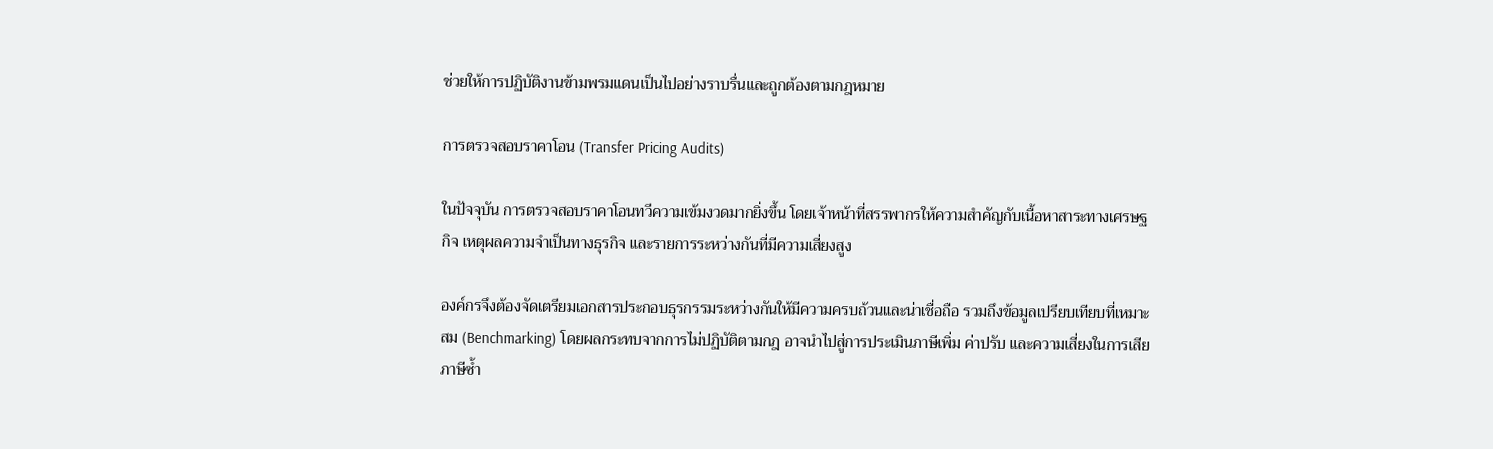ช่วยให้การปฏิบัติงานข้ามพรมแดนเป็นไปอย่างราบรื่นและถูกต้องตามกฎหมาย

การตรวจสอบราคาโอน (Transfer Pricing Audits)

ในปัจจุบัน การตรวจสอบราคาโอนทวีความเข้มงวดมากยิ่งขึ้น โดยเจ้าหน้าที่สรรพากรให้ความสำคัญกับเนื้อหาสาระทางเศรษฐกิจ เหตุผลความจำเป็นทางธุรกิจ และรายการระหว่างกันที่มีความเสี่ยงสูง

องค์กรจึงต้องจัดเตรียมเอกสารประกอบธุรกรรมระหว่างกันให้มีความครบถ้วนและน่าเชื่อถือ รวมถึงข้อมูลเปรียบเทียบที่เหมาะสม (Benchmarking) โดยผลกระทบจากการไม่ปฏิบัติตามกฎ อาจนำไปสู่การประเมินภาษีเพิ่ม ค่าปรับ และความเสี่ยงในการเสียภาษีซ้ำ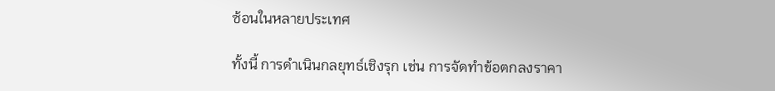ซ้อนในหลายประเทศ

ทั้งนี้ การดำเนินกลยุทธ์เชิงรุก เช่น การจัดทำข้อตกลงราคา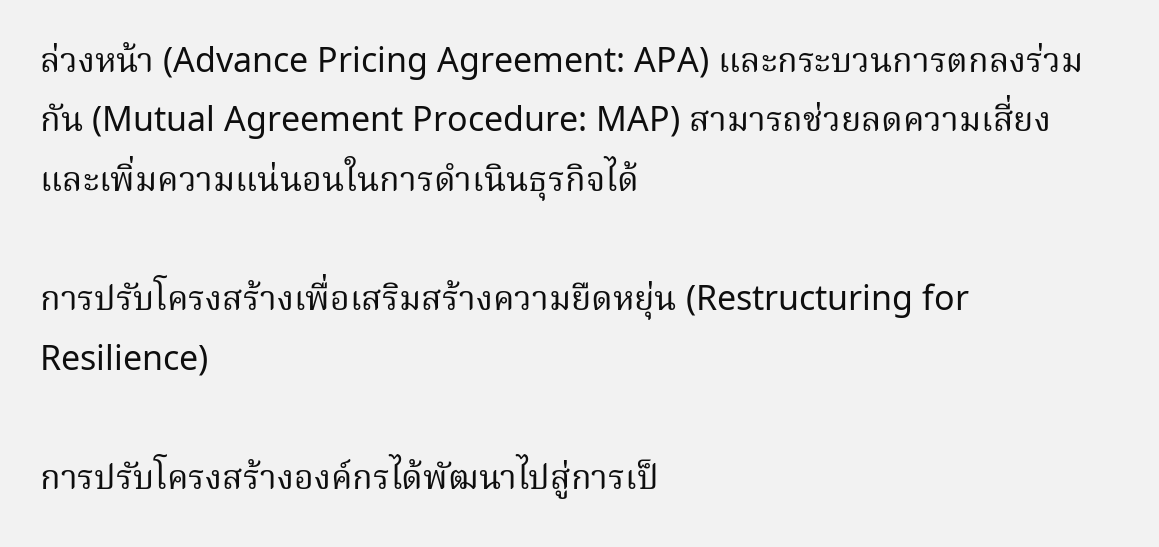ล่วงหน้า (Advance Pricing Agreement: APA) และกระบวนการตกลงร่วมกัน (Mutual Agreement Procedure: MAP) สามารถช่วยลดความเสี่ยงและเพิ่มความแน่นอนในการดำเนินธุรกิจได้

การปรับโครงสร้างเพื่อเสริมสร้างความยืดหยุ่น (Restructuring for Resilience)

การปรับโครงสร้างองค์กรได้พัฒนาไปสู่การเป็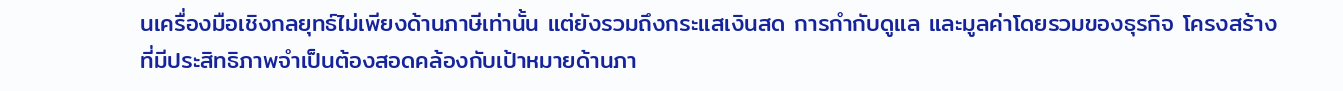นเครื่องมือเชิงกลยุทธ์ไม่เพียงด้านภาษีเท่านั้น แต่ยังรวมถึงกระแสเงินสด การกำกับดูแล และมูลค่าโดยรวมของธุรกิจ โครงสร้างที่มีประสิทธิภาพจำเป็นต้องสอดคล้องกับเป้าหมายด้านภา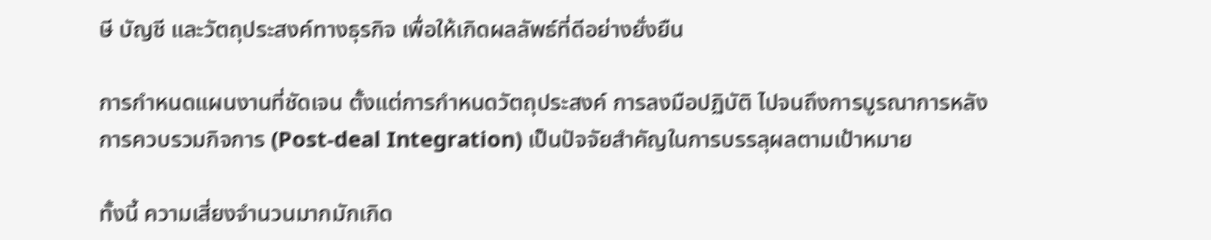ษี บัญชี และวัตถุประสงค์ทางธุรกิจ เพื่อให้เกิดผลลัพธ์ที่ดีอย่างยั่งยืน

การกำหนดแผนงานที่ชัดเจน ตั้งแต่การกำหนดวัตถุประสงค์ การลงมือปฏิบัติ ไปจนถึงการบูรณาการหลังการควบรวมกิจการ (Post-deal Integration) เป็นปัจจัยสำคัญในการบรรลุผลตามเป้าหมาย

ทั้งนี้ ความเสี่ยงจำนวนมากมักเกิด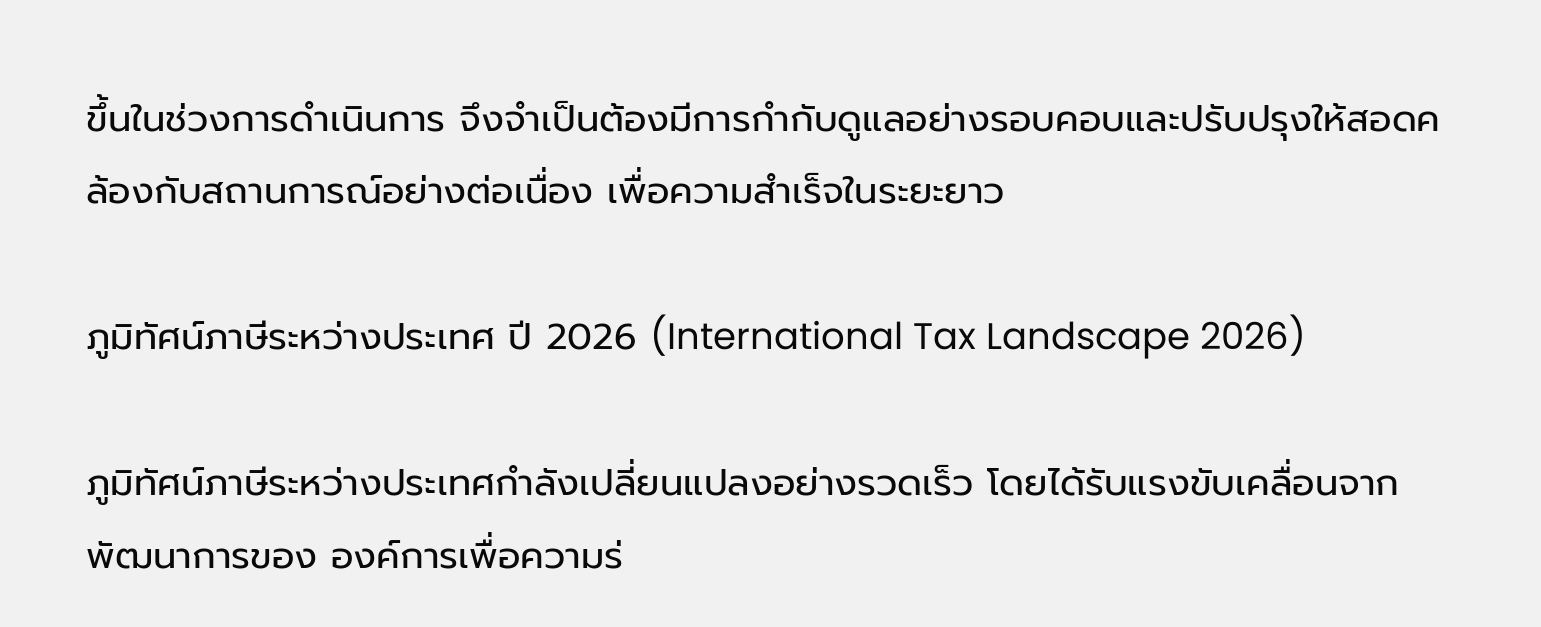ขึ้นในช่วงการดำเนินการ จึงจำเป็นต้องมีการกำกับดูแลอย่างรอบคอบและปรับปรุงให้สอดคล้องกับสถานการณ์อย่างต่อเนื่อง เพื่อความสำเร็จในระยะยาว

ภูมิทัศน์ภาษีระหว่างประเทศ ปี 2026 (International Tax Landscape 2026)

ภูมิทัศน์ภาษีระหว่างประเทศกำลังเปลี่ยนแปลงอย่างรวดเร็ว โดยได้รับแรงขับเคลื่อนจากพัฒนาการของ องค์การเพื่อความร่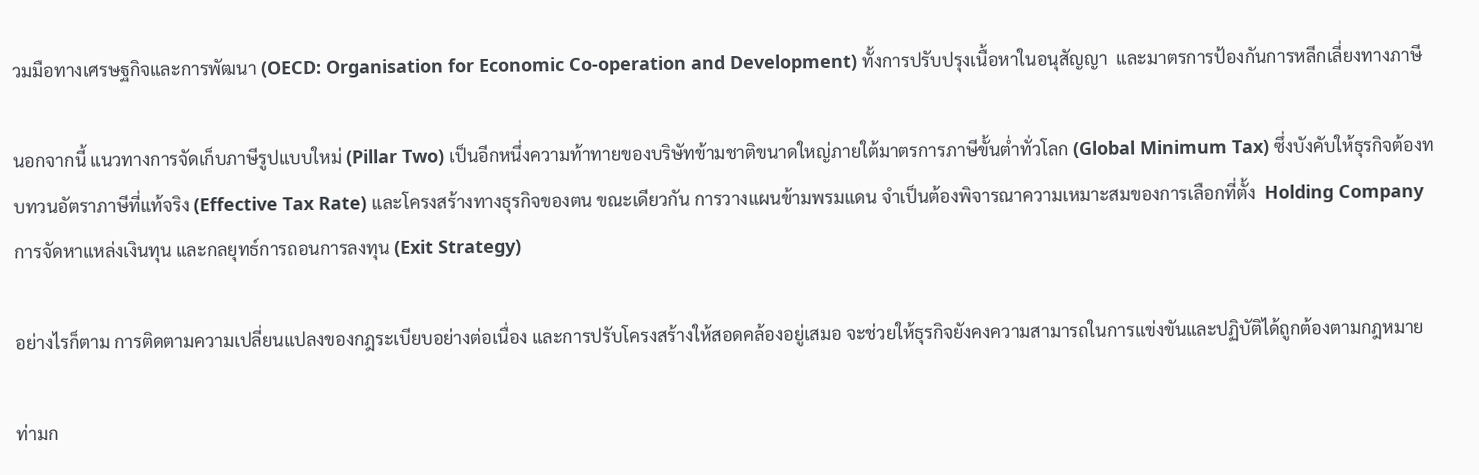วมมือทางเศรษฐกิจและการพัฒนา (OECD: Organisation for Economic Co-operation and Development) ทั้งการปรับปรุงเนื้อหาในอนุสัญญา  และมาตรการป้องกันการหลีกเลี่ยงทางภาษี

นอกจากนี้ แนวทางการจัดเก็บภาษีรูปแบบใหม่ (Pillar Two) เป็นอีกหนึ่งความท้าทายของบริษัทข้ามชาติขนาดใหญ่ภายใต้มาตรการภาษีขั้นต่ำทั่วโลก (Global Minimum Tax) ซึ่งบังคับให้ธุรกิจต้องทบทวนอัตราภาษีที่แท้จริง (Effective Tax Rate) และโครงสร้างทางธุรกิจของตน ขณะเดียวกัน การวางแผนข้ามพรมแดน จำเป็นต้องพิจารณาความเหมาะสมของการเลือกที่ตั้ง  Holding Company การจัดหาแหล่งเงินทุน และกลยุทธ์การถอนการลงทุน (Exit Strategy)

อย่างไรก็ตาม การติดตามความเปลี่ยนแปลงของกฎระเบียบอย่างต่อเนื่อง และการปรับโครงสร้างให้สอดคล้องอยู่เสมอ จะช่วยให้ธุรกิจยังคงความสามารถในการแข่งขันและปฏิบัติได้ถูกต้องตามกฎหมาย

ท่ามก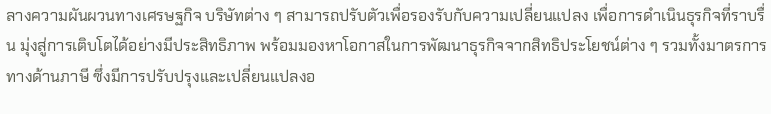ลางความผันผวนทางเศรษฐกิจ บริษัทต่าง ๆ สามารถปรับตัวเพื่อรองรับกับความเปลี่ยนแปลง เพื่อการดำเนินธุรกิจที่ราบรื่น มุ่งสู่การเติบโตได้อย่างมีประสิทธิภาพ พร้อมมองหาโอกาสในการพัฒนาธุรกิจจากสิทธิประโยชน์ต่าง ๆ รวมทั้งมาตรการทางด้านภาษี ซึ่งมีการปรับปรุงและเปลี่ยนแปลงอ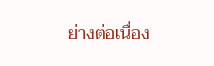ย่างต่อเนื่อง